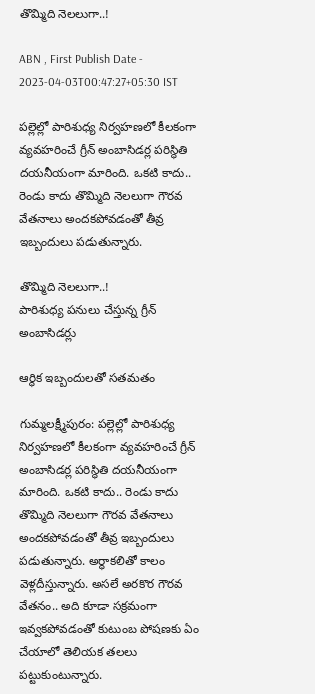తొమ్మిది నెలలుగా..!

ABN , First Publish Date - 2023-04-03T00:47:27+05:30 IST

పల్లెల్లో పారిశుధ్య నిర్వహణలో కీలకంగా వ్యవహరించే గ్రీన్‌ అంబాసిడర్ల పరిస్థితి దయనీయంగా మారింది. ఒకటి కాదు.. రెండు కాదు తొమ్మిది నెలలుగా గౌరవ వేతనాలు అందకపోవడంతో తీవ్ర ఇబ్బందులు పడుతున్నారు.

తొమ్మిది నెలలుగా..!
పారిశుధ్య పనులు చేస్తున్న గ్రీన్‌ అంబాసిడర్లు

ఆర్థిక ఇబ్బందులతో సతమతం

గుమ్మలక్ష్మీపురం: పల్లెల్లో పారిశుధ్య నిర్వహణలో కీలకంగా వ్యవహరించే గ్రీన్‌ అంబాసిడర్ల పరిస్థితి దయనీయంగా మారింది. ఒకటి కాదు.. రెండు కాదు తొమ్మిది నెలలుగా గౌరవ వేతనాలు అందకపోవడంతో తీవ్ర ఇబ్బందులు పడుతున్నారు. అర్ధాకలితో కాలం వెళ్లదీస్తున్నారు. అసలే అరకొర గౌరవ వేతనం.. అది కూడా సక్రమంగా ఇవ్వకపోవడంతో కుటుంబ పోషణకు ఏం చేయాలో తెలియక తలలు పట్టుకుంటున్నారు.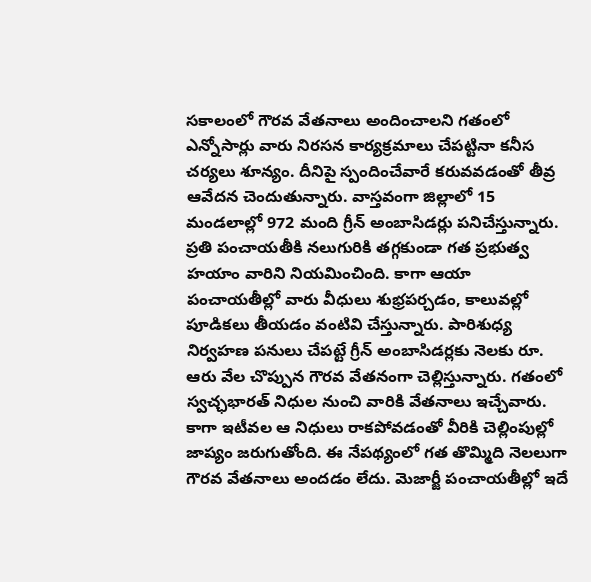సకాలంలో గౌరవ వేతనాలు అందించాలని గతంలో ఎన్నోసార్లు వారు నిరసన కార్యక్రమాలు చేపట్టినా కనీస చర్యలు శూన్యం. దీనిపై స్పందించేవారే కరువవడంతో తీవ్ర ఆవేదన చెందుతున్నారు. వాస్తవంగా జిల్లాలో 15 మండలాల్లో 972 మంది గ్రీన్‌ అంబాసిడర్లు పనిచేస్తున్నారు. ప్రతి పంచాయతీకి నలుగురికి తగ్గకుండా గత ప్రభుత్వ హయాం వారిని నియమించింది. కాగా ఆయా పంచాయతీల్లో వారు వీధులు శుభ్రపర్చడం, కాలువల్లో పూడికలు తీయడం వంటివి చేస్తున్నారు. పారిశుధ్య నిర్వహణ పనులు చేపట్టే గ్రీన్‌ అంబాసిడర్లకు నెలకు రూ. ఆరు వేల చొప్పున గౌరవ వేతనంగా చెల్లిస్తున్నారు. గతంలో స్వచ్ఛభారత్‌ నిధుల నుంచి వారికి వేతనాలు ఇచ్చేవారు. కాగా ఇటీవల ఆ నిధులు రాకపోవడంతో వీరికి చెల్లింపుల్లో జాప్యం జరుగుతోంది. ఈ నేపథ్యంలో గత తొమ్మిది నెలలుగా గౌరవ వేతనాలు అందడం లేదు. మెజార్జీ పంచాయతీల్లో ఇదే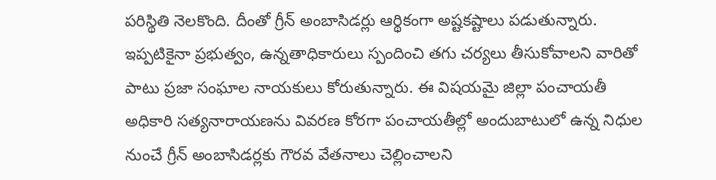పరిస్థితి నెలకొంది. దీంతో గ్రీన్‌ అంబాసిడర్లు ఆర్థికంగా అష్టకష్టాలు పడుతున్నారు. ఇప్పటికైనా ప్రభుత్వం, ఉన్నతాధికారులు స్పందించి తగు చర్యలు తీసుకోవాలని వారితో పాటు ప్రజా సంఘాల నాయకులు కోరుతున్నారు. ఈ విషయమై జిల్లా పంచాయతీ అధికారి సత్యనారాయణను వివరణ కోరగా పంచాయతీల్లో అందుబాటులో ఉన్న నిధుల నుంచే గ్రీన్‌ అంబాసిడర్లకు గౌరవ వేతనాలు చెల్లించాలని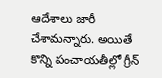ఆదేశాలు జారీ చేశామన్నారు. అయితే కొన్ని పంచాయతీల్లో గ్రీన్‌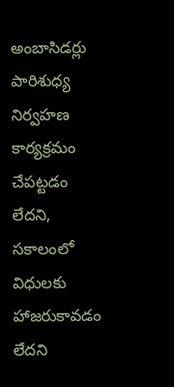అంబాసిడర్లు పారిశుధ్య నిర్వహణ కార్యక్రమం చేపట్టడం లేదని, సకాలంలో విధులకు హాజరుకావడం లేదని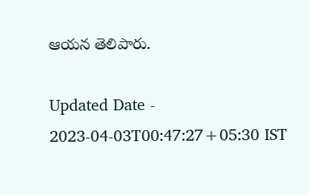ఆయన తెలిపారు.

Updated Date - 2023-04-03T00:47:27+05:30 IST